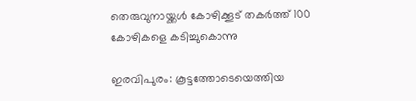തെരുവുനായ്ക്കൾ കോഴിക്കൂട് തകർത്ത് 100 കോഴികളെ കടിച്ചുകൊന്നു

ഇരവിപുരം: കൂട്ടത്തോടെയെത്തിയ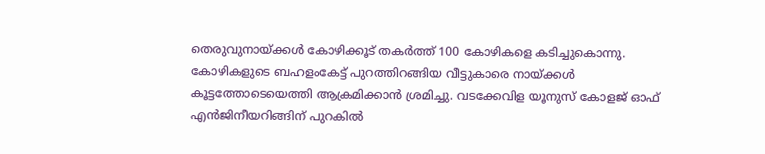തെരുവുനായ്ക്കൾ കോഴിക്കൂട് തകർത്ത് 100 കോഴികളെ കടിച്ചുകൊന്നു. കോഴികളുടെ ബഹളംകേട്ട് പുറത്തിറങ്ങിയ വീട്ടുകാരെ നായ്ക്കൾ കൂട്ടത്തോടെയെത്തി ആക്രമിക്കാൻ ശ്രമിച്ചു. വടക്കേവിള യൂനുസ് കോളജ് ഓഫ് എൻജിനീയറിങ്ങിന് പുറകിൽ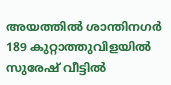അയത്തിൽ ശാന്തിനഗർ 189 കുറ്റാത്തുവിളയിൽ സുരേഷ് വീട്ടിൽ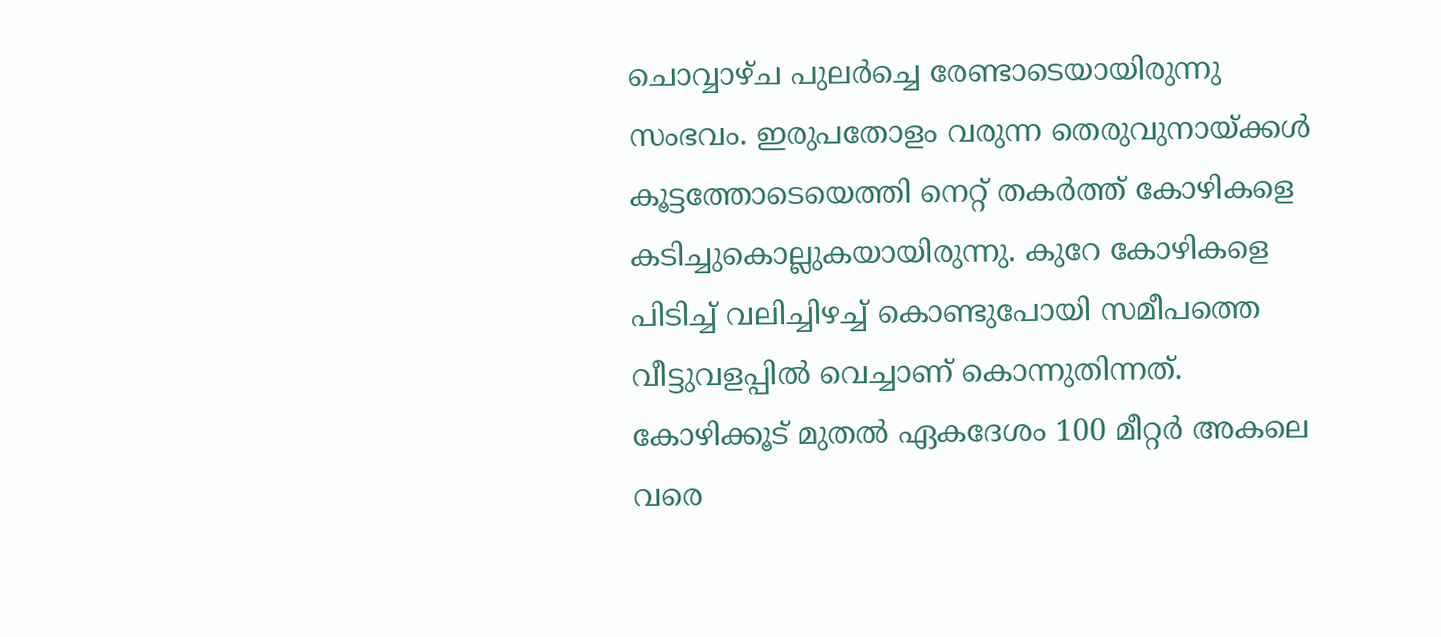ചൊവ്വാഴ്ച പുലർച്ചെ രേണ്ടാടെയായിരുന്നു സംഭവം. ഇരുപതോളം വരുന്ന തെരുവുനായ്ക്കൾ കൂട്ടത്തോടെയെത്തി നെറ്റ് തകർത്ത് കോഴികളെ കടിച്ചുകൊല്ലുകയായിരുന്നു. കുറേ കോഴികളെ പിടിച്ച് വലിച്ചിഴച്ച് കൊണ്ടുപോയി സമീപത്തെ വീട്ടുവളപ്പിൽ വെച്ചാണ് കൊന്നുതിന്നത്. കോഴിക്കൂട് മുതൽ ഏകദേശം 100 മീറ്റർ അകലെ വരെ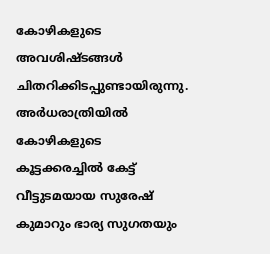കോഴികളുടെ അവശിഷ്ടങ്ങൾ ചിതറിക്കിടപ്പുണ്ടായിരുന്നു. അർധരാത്രിയിൽ കോഴികളുടെ കൂട്ടക്കരച്ചിൽ കേട്ട് വീട്ടുടമയായ സുരേഷ് കുമാറും ഭാര്യ സുഗതയും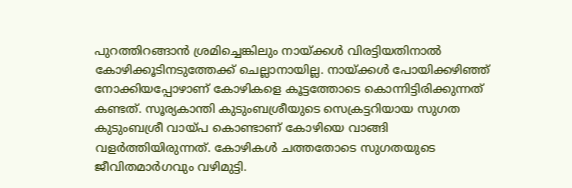പുറത്തിറങ്ങാൻ ശ്രമിച്ചെങ്കിലും നായ്ക്കൾ വിരട്ടിയതിനാൽ കോഴിക്കൂടിനടുത്തേക്ക് ചെല്ലാനായില്ല. നായ്ക്കൾ പോയിക്കഴിഞ്ഞ് നോക്കിയപ്പോഴാണ് കോഴികളെ കൂട്ടത്തോടെ കൊന്നിട്ടിരിക്കുന്നത് കണ്ടത്. സൂര്യകാന്തി കുടുംബശ്രീയുടെ സെക്രട്ടറിയായ സുഗത കുടുംബശ്രീ വായ്പ കൊണ്ടാണ് കോഴിയെ വാങ്ങി വളർത്തിയിരുന്നത്. കോഴികൾ ചത്തതോടെ സുഗതയുടെ ജീവിതമാർഗവും വഴിമുട്ടി.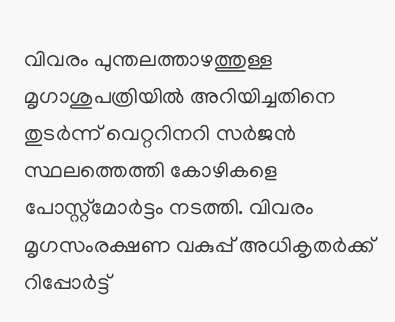വിവരം പുന്തലത്താഴത്തുള്ള മൃഗാശുപത്രിയിൽ അറിയിച്ചതിനെ തുടർന്ന് വെറ്ററിനറി സർജൻ സ്ഥലത്തെത്തി കോഴികളെ പോസ്റ്റ്മോർട്ടം നടത്തി. വിവരം മൃഗസംരക്ഷണ വകുപ്പ് അധികൃതർക്ക് റിപ്പോർട്ട്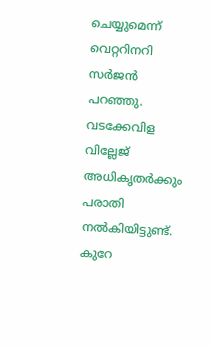ചെയ്യുമെന്ന് വെറ്ററിനറി സർജൻ പറഞ്ഞു. വടക്കേവിള വില്ലേജ് അധികൃതർക്കും പരാതി നൽകിയിട്ടുണ്ട്. കുറേ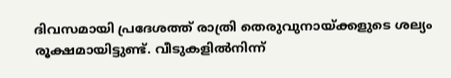ദിവസമായി പ്രദേശത്ത് രാത്രി തെരുവുനായ്ക്കളുടെ ശല്യം രൂക്ഷമായിട്ടുണ്ട്. വീടുകളിൽനിന്ന്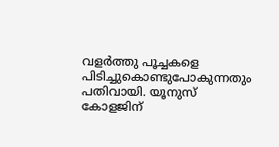വളർത്തു പൂച്ചകളെ പിടിച്ചുകൊണ്ടുപോകുന്നതും പതിവായി. യൂനുസ് കോളജിന്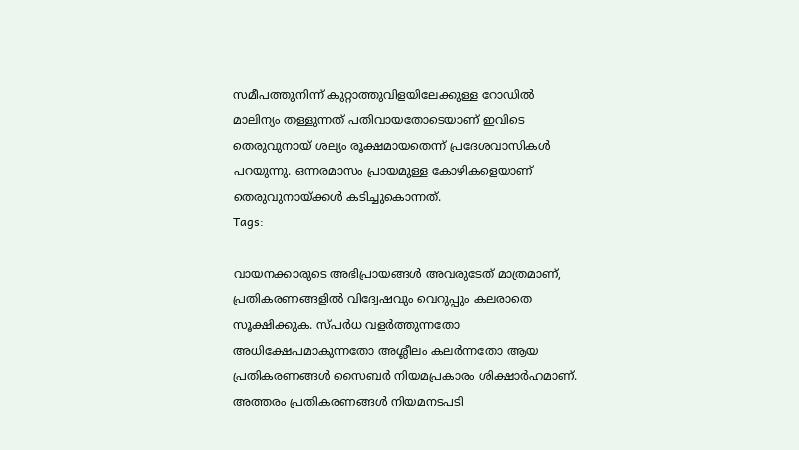സമീപത്തുനിന്ന് കുറ്റാത്തുവിളയിലേക്കുള്ള റോഡിൽ മാലിന്യം തള്ളുന്നത് പതിവായതോടെയാണ് ഇവിടെ തെരുവുനായ് ശല്യം രൂക്ഷമായതെന്ന് പ്രദേശവാസികൾ പറയുന്നു. ഒന്നരമാസം പ്രായമുള്ള കോഴികളെയാണ് തെരുവുനായ്ക്കൾ കടിച്ചുകൊന്നത്.
Tags:

വായനക്കാരുടെ അഭിപ്രായങ്ങള്‍ അവരുടേത് മാത്രമാണ്, പ്രതികരണങ്ങളിൽ വിദ്വേഷവും വെറുപ്പും കലരാതെ സൂക്ഷിക്കുക. സ്പർധ വളർത്തുന്നതോ അധിക്ഷേപമാകുന്നതോ അശ്ലീലം കലർന്നതോ ആയ പ്രതികരണങ്ങൾ സൈബർ നിയമപ്രകാരം ശിക്ഷാർഹമാണ്. അത്തരം പ്രതികരണങ്ങൾ നിയമനടപടി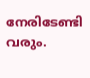നേരിടേണ്ടി വരും.